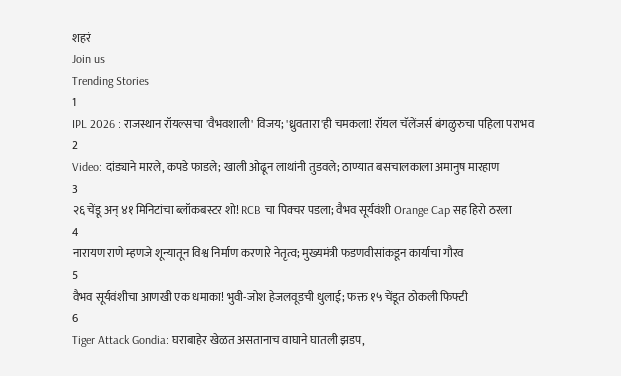शहरं
Join us
Trending Stories
1
IPL 2026 : राजस्थान रॉयल्सचा 'वैभवशाली' विजय; 'ध्रुवतारा'ही चमकला! रॉयल चॅलेंजर्स बंगळुरुचा पहिला पराभव
2
Video: दांड्याने मारले, कपडे फाडले; खाली ओढून लाथांनी तुडवले; ठाण्यात बसचालकाला अमानुष मारहाण
3
२६ चेंडू अन् ४१ मिनिटांचा ब्लॉकबस्टर शो! RCB चा पिक्चर पडला; वैभव सूर्यवंशी Orange Cap सह हिरो ठरला
4
नारायण राणे म्हणजे शून्यातून विश्व निर्माण करणारे नेतृत्व; मुख्यमंत्री फडणवीसांकडून कार्याचा गौरव
5
वैभव सूर्यवंशीचा आणखी एक धमाका! भुवी-जोश हेजलवूडची धुलाई; फक्त १५ चेंडूत ठोकली फिफ्टी
6
Tiger Attack Gondia: घराबाहेर खेळत असतानाच वाघाने घातली झडप,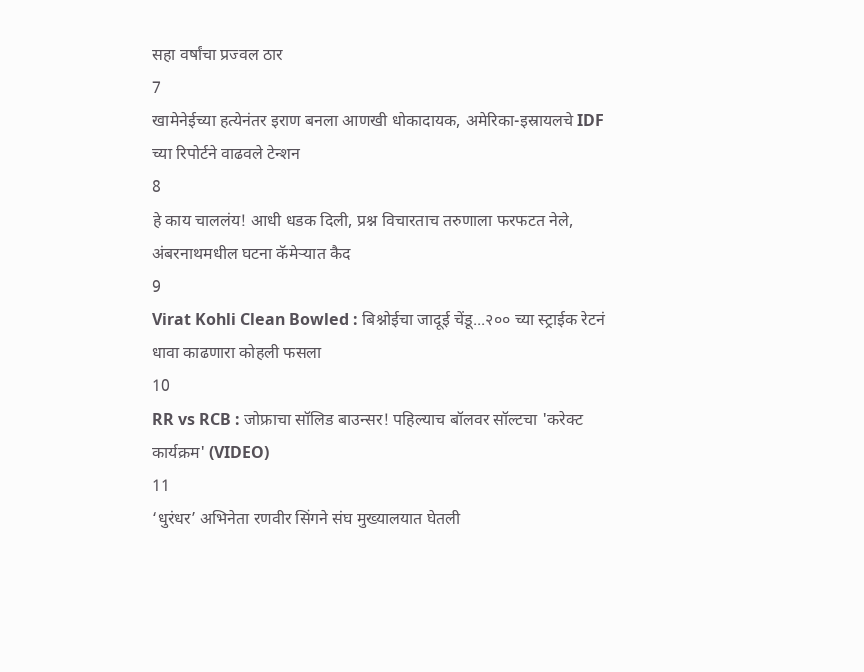सहा वर्षांचा प्रज्वल ठार
7
खामेनेईच्या हत्येनंतर इराण बनला आणखी धोकादायक, अमेरिका-इस्रायलचे IDF च्या रिपोर्टने वाढवले टेन्शन
8
हे काय चाललंय! आधी धडक दिली, प्रश्न विचारताच तरुणाला फरफटत नेले, अंबरनाथमधील घटना कॅमेऱ्यात कैद
9
Virat Kohli Clean Bowled : बिश्नोईचा जादूई चेंडू...२०० च्या स्ट्राईक रेटनं धावा काढणारा कोहली फसला
10
RR vs RCB : जोफ्राचा सॉलिड बाउन्सर! पहिल्याच बॉलवर सॉल्टचा 'करेक्ट कार्यक्रम' (VIDEO)
11
‘धुरंधर’ अभिनेता रणवीर सिंगने संघ मुख्यालयात घेतली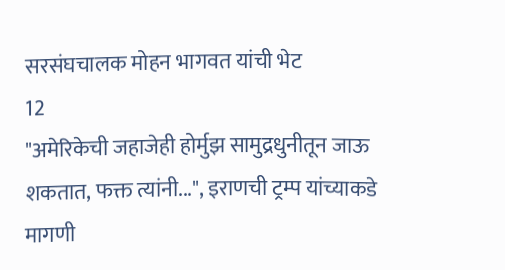सरसंघचालक मोहन भागवत यांची भेट
12
"अमेरिकेची जहाजेही होर्मुझ सामुद्रधुनीतून जाऊ शकतात, फक्त त्यांनी...", इराणची ट्रम्प यांच्याकडे मागणी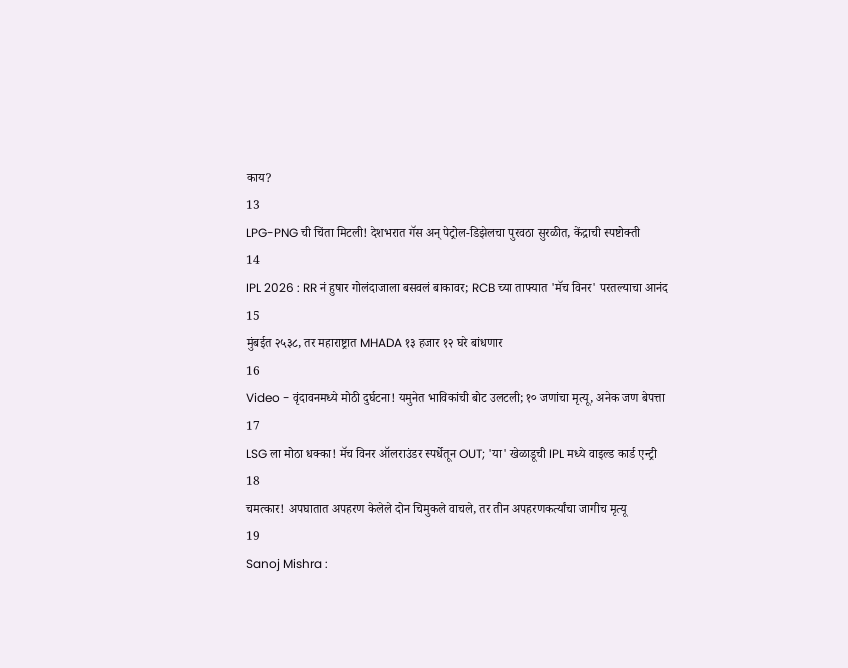काय?
13
LPG-PNG ची चिंता मिटली! देशभरात गॅस अन् पेट्रोल-डिझेलचा पुरवठा सुरळीत, केंद्राची स्पष्टोक्ती
14
IPL 2026 : RR नं हुषार गोलंदाजाला बसवलं बाकावर; RCB च्या ताफ्यात 'मॅच विनर' परतल्याचा आनंद
15
मुंबईत २५३८, तर महाराष्ट्रात MHADA १३ हजार १२ घरे बांधणार
16
Video - वृंदावनमध्ये मोठी दुर्घटना! यमुनेत भाविकांची बोट उलटली; १० जणांचा मृत्यू, अनेक जण बेपत्ता
17
LSG ला मोठा धक्का! मॅच विनर ऑलराउंडर स्पर्धेतून OUT; 'या' खेळाडूची IPL मध्ये वाइल्ड कार्ड एन्ट्री
18
चमत्कार! अपघातात अपहरण केलेले दोन चिमुकले वाचले, तर तीन अपहरणकर्त्यांचा जागीच मृत्यू
19
Sanoj Mishra :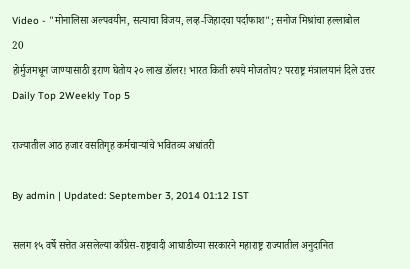Video - "मोनालिसा अल्पवयीन, सत्याचा विजय, लव्ह-जिहादचा पर्दाफाश"; सनोज मिश्रांचा हल्लाबोल
20
होर्मुजमधून जाण्यासाठी इराण घेतोय २० लाख डॉलर! भारत किती रुपये मोजतोय? परराष्ट्र मंत्रालयानं दिले उत्तर
Daily Top 2Weekly Top 5

राज्यातील आठ हजार वसतिगृह कर्मचाऱ्यांचे भवितव्य अधांतरी

By admin | Updated: September 3, 2014 01:12 IST

सलग १५ वर्षे सत्तेत असलेल्या काँग्रेस-राष्ट्रवादी आघाडीच्या सरकारने महाराष्ट्र राज्यातील अनुदानित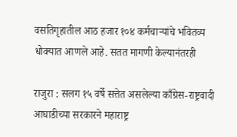वसतिगृहातील आठ हजार १०४ कर्मचाऱ्यांचे भवितव्य धोक्यात आणले आहे. सतत मागणी केल्यानंतरही

राजुरा : सलग १५ वर्षे सत्तेत असलेल्या काँग्रेस-राष्ट्रवादी आघाडीच्या सरकारने महाराष्ट्र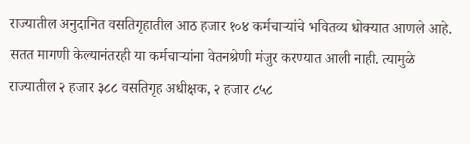राज्यातील अनुदानित वसतिगृहातील आठ हजार १०४ कर्मचाऱ्यांचे भवितव्य धोक्यात आणले आहे. सतत मागणी केल्यानंतरही या कर्मचाऱ्यांना वेतनश्रेणी मंजुर करण्यात आली नाही. त्यामुळे राज्यातील २ हजार ३८८ वसतिगृह अधीक्षक, २ हजार ८५८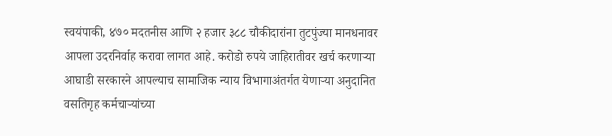स्वयंपाकी, ४७० मदतनीस आणि २ हजार ३८८ चौकीदारांना तुटपुंज्या मानधनावर आपला उदरनिर्वाह करावा लागत आहे. करोडो रुपये जाहिरातीवर खर्च करणाऱ्या आघाडी सरकारने आपल्याच सामाजिक न्याय विभागाअंतर्गत येणाऱ्या अनुदानित वसतिगृह कर्मचाऱ्यांच्या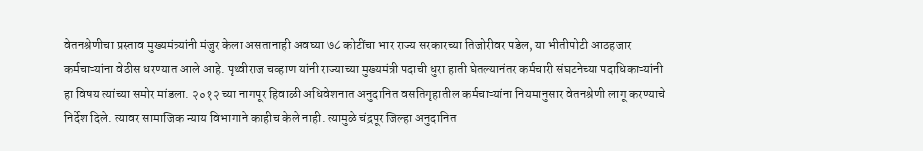वेतनश्रेणीचा प्रस्ताव मुख्यमंत्र्यांनी मंजुर केला असतानाही अवघ्या ७८ कोटींचा भार राज्य सरकारच्या तिजोरीवर पडेल, या भीतीपोटी आठहजार कर्मचाऱ्यांना वेठीस धरण्यात आले आहे. पृथ्वीराज चव्हाण यांनी राज्याच्या मुख्यमंत्री पदाची धुरा हाती घेतल्यानंतर कर्मचारी संघटनेच्या पदाधिकाऱ्यांनी हा विषय त्यांच्या समोर मांडला. २०१२ च्या नागपूर हिवाळी अधिवेशनात अनुदानित वसतिगृहातील कर्मचाऱ्यांना नियमानुसार वेतनश्रेणी लागू करण्याचे निर्देश दिले. त्यावर सामाजिक न्याय विभागाने काहीच केले नाही. त्यामुळे चंद्रपूर जिल्हा अनुदानित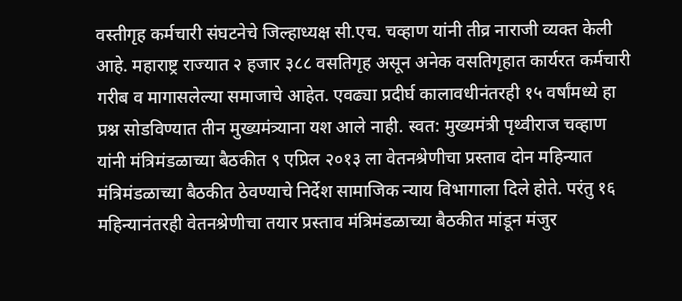वस्तीगृह कर्मचारी संघटनेचे जिल्हाध्यक्ष सी.एच. चव्हाण यांनी तीव्र नाराजी व्यक्त केली आहे. महाराष्ट्र राज्यात २ हजार ३८८ वसतिगृह असून अनेक वसतिगृहात कार्यरत कर्मचारी गरीब व मागासलेल्या समाजाचे आहेत. एवढ्या प्रदीर्घ कालावधीनंतरही १५ वर्षांमध्ये हा प्रश्न सोडविण्यात तीन मुख्यमंत्र्याना यश आले नाही. स्वत: मुख्यमंत्री पृथ्वीराज चव्हाण यांनी मंत्रिमंडळाच्या बैठकीत ९ एप्रिल २०१३ ला वेतनश्रेणीचा प्रस्ताव दोन महिन्यात मंत्रिमंडळाच्या बैठकीत ठेवण्याचे निर्देश सामाजिक न्याय विभागाला दिले होते. परंतु १६ महिन्यानंतरही वेतनश्रेणीचा तयार प्रस्ताव मंत्रिमंडळाच्या बैठकीत मांडून मंजुर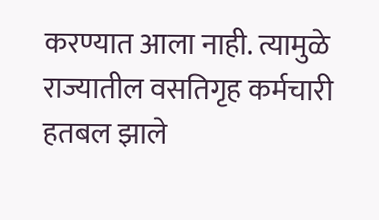करण्यात आला नाही. त्यामुळे राज्यातील वसतिगृह कर्मचारी हतबल झाले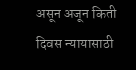असून अजून किती दिवस न्यायासाठी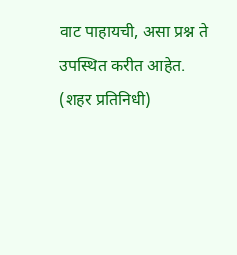वाट पाहायची, असा प्रश्न ते उपस्थित करीत आहेत. (शहर प्रतिनिधी)